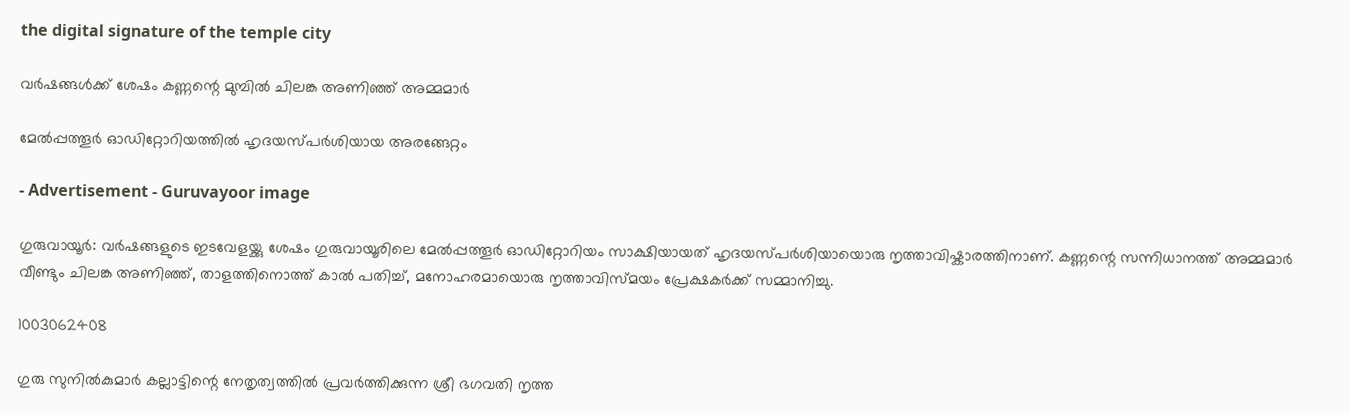the digital signature of the temple city

വർഷങ്ങൾക്ക് ശേഷം കണ്ണന്റെ മുമ്പിൽ ചിലങ്ക അണിഞ്ഞ് അമ്മമാർ

മേൽപ്പത്തൂർ ഓഡിറ്റോറിയത്തിൽ ഹൃദയസ്പർശിയായ അരങ്ങേറ്റം

- Advertisement - Guruvayoor image

ഗുരുവായൂർ: വർഷങ്ങളുടെ ഇടവേളയ്ക്കു ശേഷം ഗുരുവായൂരിലെ മേൽപ്പത്തൂർ ഓഡിറ്റോറിയം സാക്ഷിയായത് ഹൃദയസ്പർശിയായൊരു നൃത്താവിഷ്കാരത്തിനാണ്. കണ്ണന്റെ സന്നിധാനത്ത് അമ്മമാർ വീണ്ടും ചിലങ്ക അണിഞ്ഞ്, താളത്തിനൊത്ത് കാൽ പതിച്ച്, മനോഹരമായൊരു നൃത്താവിസ്മയം പ്രേക്ഷകർക്ക് സമ്മാനിച്ചു.

1003062408

ഗുരു സുനിൽകുമാർ കല്ലാട്ടിന്റെ നേതൃത്വത്തിൽ പ്രവർത്തിക്കുന്ന ശ്രീ ഭഗവതി നൃത്ത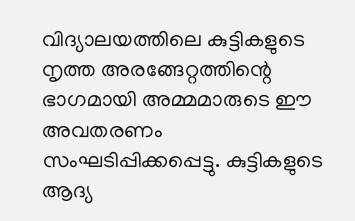വിദ്യാലയത്തിലെ കുട്ടികളുടെ നൃത്ത അരങ്ങേറ്റത്തിന്റെ ഭാഗമായി അമ്മമാരുടെ ഈ അവതരണം സംഘടിപ്പിക്കപ്പെട്ടു. കുട്ടികളുടെ ആദ്യ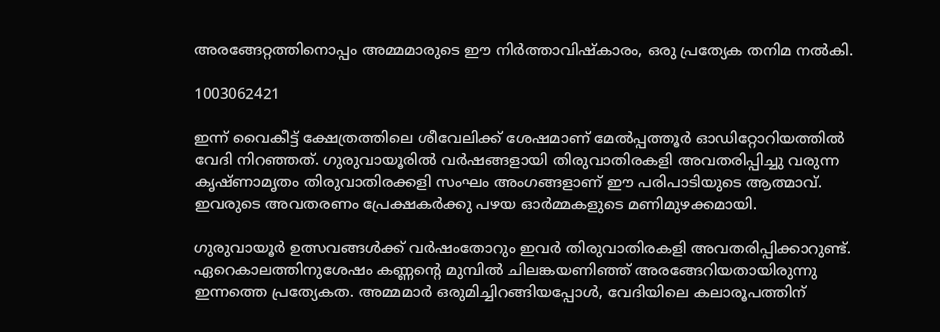അരങ്ങേറ്റത്തിനൊപ്പം അമ്മമാരുടെ ഈ നിർത്താവിഷ്കാരം, ഒരു പ്രത്യേക തനിമ നൽകി.

1003062421

ഇന്ന് വൈകീട്ട് ക്ഷേത്രത്തിലെ ശീവേലിക്ക് ശേഷമാണ് മേൽപ്പത്തൂർ ഓഡിറ്റോറിയത്തിൽ വേദി നിറഞ്ഞത്. ഗുരുവായൂരിൽ വർഷങ്ങളായി തിരുവാതിരകളി അവതരിപ്പിച്ചു വരുന്ന കൃഷ്ണാമൃതം തിരുവാതിരക്കളി സംഘം അംഗങ്ങളാണ് ഈ പരിപാടിയുടെ ആത്മാവ്. ഇവരുടെ അവതരണം പ്രേക്ഷകർക്കു പഴയ ഓർമ്മകളുടെ മണിമുഴക്കമായി.

ഗുരുവായൂർ ഉത്സവങ്ങൾക്ക് വർഷംതോറും ഇവർ തിരുവാതിരകളി അവതരിപ്പിക്കാറുണ്ട്. ഏറെകാലത്തിനുശേഷം കണ്ണന്റെ മുമ്പിൽ ചിലങ്കയണിഞ്ഞ് അരങ്ങേറിയതായിരുന്നു ഇന്നത്തെ പ്രത്യേകത. അമ്മമാർ ഒരുമിച്ചിറങ്ങിയപ്പോൾ, വേദിയിലെ കലാരൂപത്തിന്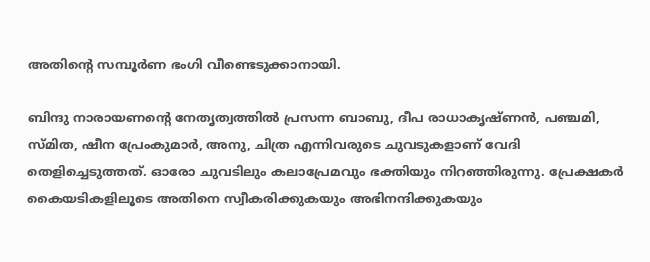അതിന്റെ സമ്പൂർണ ഭംഗി വീണ്ടെടുക്കാനായി.

ബിന്ദു നാരായണന്റെ നേതൃത്വത്തിൽ പ്രസന്ന ബാബു, ദീപ രാധാകൃഷ്ണൻ, പഞ്ചമി, സ്മിത, ഷീന പ്രേംകുമാർ, അനു, ചിത്ര എന്നിവരുടെ ചുവടുകളാണ് വേദി തെളിച്ചെടുത്തത്. ഓരോ ചുവടിലും കലാപ്രേമവും ഭക്തിയും നിറഞ്ഞിരുന്നു. പ്രേക്ഷകർ കൈയടികളിലൂടെ അതിനെ സ്വീകരിക്കുകയും അഭിനന്ദിക്കുകയും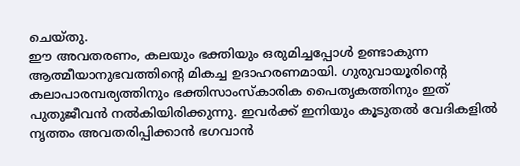ചെയ്തു.
ഈ അവതരണം, കലയും ഭക്തിയും ഒരുമിച്ചപ്പോൾ ഉണ്ടാകുന്ന ആത്മീയാനുഭവത്തിന്റെ മികച്ച ഉദാഹരണമായി. ഗുരുവായൂരിന്റെ കലാപാരമ്പര്യത്തിനും ഭക്തിസാംസ്കാരിക പൈതൃകത്തിനും ഇത് പുതുജീവൻ നൽകിയിരിക്കുന്നു. ഇവർക്ക് ഇനിയും കൂടുതൽ വേദികളിൽ നൃത്തം അവതരിപ്പിക്കാൻ ഭഗവാൻ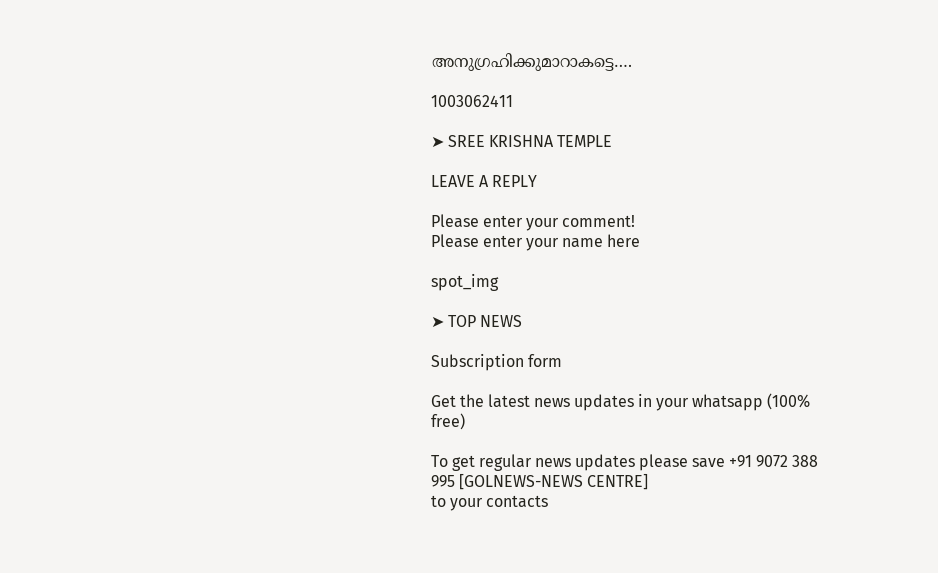അനുഗ്രഹിക്കുമാറാകട്ടെ….

1003062411

➤ SREE KRISHNA TEMPLE

LEAVE A REPLY

Please enter your comment!
Please enter your name here

spot_img

➤ TOP NEWS

Subscription form

Get the latest news updates in your whatsapp (100% free)

To get regular news updates please save +91 9072 388 995 [GOLNEWS-NEWS CENTRE]
to your contacts